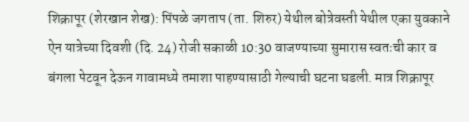शिक्रापूर (शेरखान शेख): पिंपळे जगताप (ता. शिरुर) येथील बोत्रेवस्ती येथील एका युवकाने ऐन यात्रेच्या दिवशी (दि. 24) रोजी सकाळी 10:30 वाजण्याच्या सुमारास स्वतःची कार व बंगला पेटवून देऊन गावामध्ये तमाशा पाहण्यासाठी गेल्याची घटना घडली. मात्र शिक्रापूर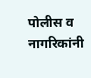पोलीस व नागरिकांनी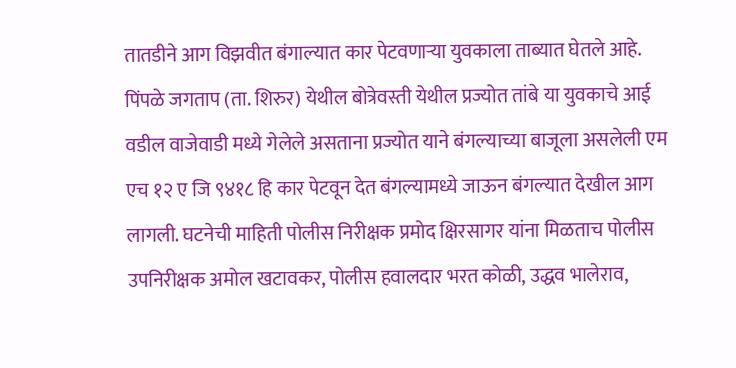तातडीने आग विझवीत बंगाल्यात कार पेटवणाऱ्या युवकाला ताब्यात घेतले आहे.
पिंपळे जगताप (ता. शिरुर) येथील बोत्रेवस्ती येथील प्रज्योत तांबे या युवकाचे आई वडील वाजेवाडी मध्ये गेलेले असताना प्रज्योत याने बंगल्याच्या बाजूला असलेली एम एच १२ ए जि ९४१८ हि कार पेटवून देत बंगल्यामध्ये जाऊन बंगल्यात देखील आग लागली. घटनेची माहिती पोलीस निरीक्षक प्रमोद क्षिरसागर यांना मिळताच पोलीस उपनिरीक्षक अमोल खटावकर, पोलीस हवालदार भरत कोळी, उद्धव भालेराव,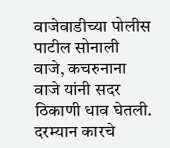वाजेवाडीच्या पोलीस पाटील सोनाली वाजे, कचरुनाना वाजे यांनी सदर ठिकाणी धाव घेतली.
दरम्यान कारचे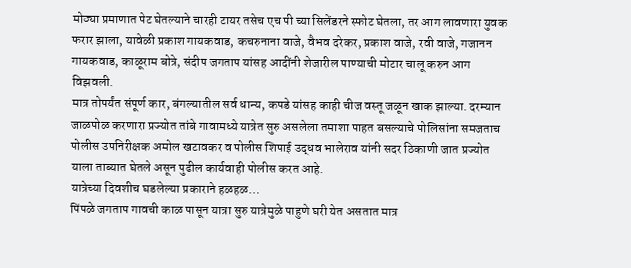मोठ्या प्रमाणात पेट घेतल्याने चारही टायर तसेच एच पी च्या सिलेंडरने स्फोट घेतला, तर आग लावणारा युवक फरार झाला, यावेळी प्रकाश गायकवाड, कचरुनाना वाजे, वैभव दरेकर, प्रकाश वाजे, रवी वाजे, गजानन गायकवाड, काळूराम बोत्रे, संदीप जगताप यांसह आदींनी शेजारील पाण्याची मोटार चालू करुन आग विझवली.
मात्र तोपर्यंत संपूर्ण कार, बंगल्यातील सर्व धान्य, कपडे यांसह काही चीज वस्तू जळून खाक झाल्या. दरम्यान जाळपोळ करणारा प्रज्योत तांबे गावामध्ये यात्रेत सुरु असलेला तमाशा पाहत बसल्याचे पोलिसांना समजताच पोलीस उपनिरीक्षक अमोल खटावकर व पोलीस शिपाई उद्धव भालेराव यांनी सदर ठिकाणी जात प्रज्योत याला ताब्यात घेतले असून पुढील कार्यवाही पोलीस करत आहे.
यात्रेच्या दिवशीच घडलेल्या प्रकाराने हळहळ…
पिंपळे जगताप गावची काळ पासून यात्रा सुरु यात्रेमुळे पाहुणे घरी येत असतात मात्र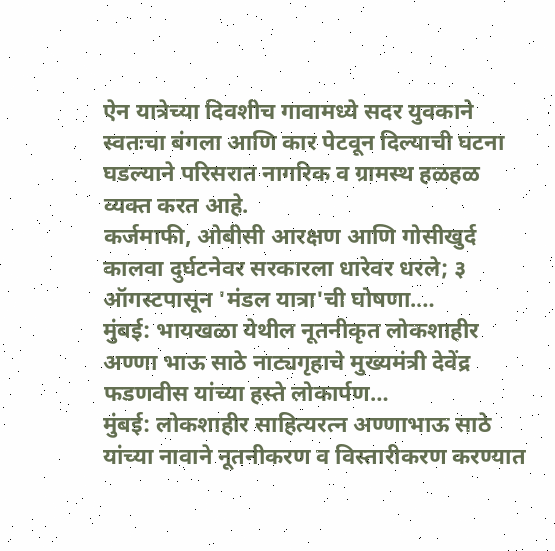ऐन यात्रेच्या दिवशीच गावामध्ये सदर युवकाने स्वतःचा बंगला आणि कार पेटवून दिल्याची घटना घडल्याने परिसरात नागरिक व ग्रामस्थ हळहळ व्यक्त करत आहे.
कर्जमाफी, ओबीसी आरक्षण आणि गोसीखुर्द कालवा दुर्घटनेवर सरकारला धारेवर धरले; ३ ऑगस्टपासून 'मंडल यात्रा'ची घोषणा.…
मुंबई: भायखळा येथील नूतनीकृत लोकशाहीर अण्णा भाऊ साठे नाट्यगृहाचे मुख्यमंत्री देवेंद्र फडणवीस यांच्या हस्ते लोकार्पण…
मुंबई: लोकशाहीर साहित्यरत्न अण्णाभाऊ साठे यांच्या नावाने नूतनीकरण व विस्तारीकरण करण्यात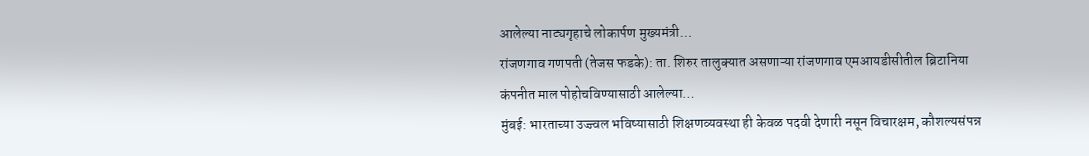आलेल्या नाट्यगृहाचे लोकार्पण मुख्यमंत्री…
रांजणगाव गणपती (तेजस फडके): ता. शिरुर तालुक्यात असणाऱ्या रांजणगाव एमआयडीसीतील ब्रिटानिया कंपनीत माल पोहोचविण्यासाठी आलेल्या…
मुंबई: भारताच्या उज्ज्वल भविष्यासाठी शिक्षणव्यवस्था ही केवळ पदवी देणारी नसून विचारक्षम, कौशल्यसंपन्न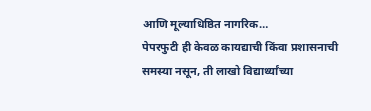आणि मूल्याधिष्ठित नागरिक…
पेपरफुटी ही केवळ कायद्याची किंवा प्रशासनाची समस्या नसून, ती लाखो विद्यार्थ्यांच्या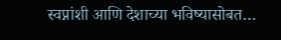स्वप्नांशी आणि देशाच्या भविष्यासोबत…